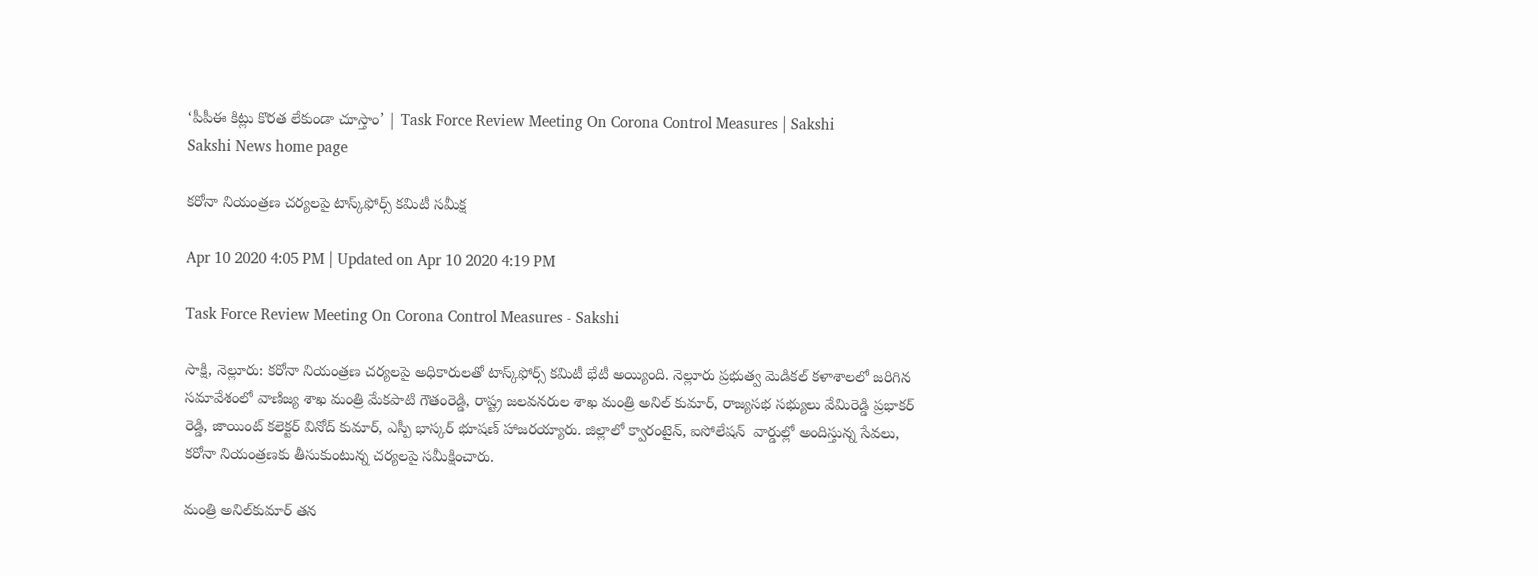‘పీపీఈ కిట్లు కొరత లేకుండా చూస్తాం’ | Task Force Review Meeting On Corona Control Measures | Sakshi
Sakshi News home page

కరోనా నియంత్రణ చర్యలపై టాస్క్‌ఫోర్స్‌ కమిటీ సమీక్ష

Apr 10 2020 4:05 PM | Updated on Apr 10 2020 4:19 PM

Task Force Review Meeting On Corona Control Measures - Sakshi

సాక్షి, నెల్లూరు: కరోనా నియంత్రణ చర్యలపై అధికారులతో టాస్క్‌ఫోర్స్‌ కమిటీ భేటీ అయ్యింది. నెల్లూరు ప్రభుత్వ మెడికల్‌ కళాశాలలో జరిగిన సమావేశంలో వాణిజ్య శాఖ మంత్రి మేకపాటి గౌతంరెడ్డి, రాష్ట్ర జలవనరుల శాఖ మంత్రి అనిల్ కుమార్, రాజ్యసభ సభ్యులు వేమిరెడ్డి ప్రభాకర్ రెడ్డి, జాయింట్ కలెక్టర్ వినోద్ కుమార్, ఎస్పీ భాస్కర్ భూషణ్ హాజరయ్యారు. జిల్లాలో క్వారంటైన్, ఐసోలేషన్  వార్డుల్లో అందిస్తున్న సేవలు, కరోనా నియంత్రణకు తీసుకుంటున్న చర్యలపై సమీక్షించారు.

మంత్రి అనిల్‌కుమార్‌ తన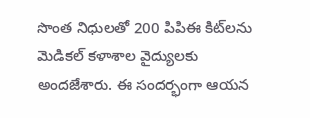సొంత నిధులతో 200 పిపిఈ కిట్‌లను మెడికల్‌ కళాశాల వైద్యులకు అందజేశారు. ఈ సందర్భంగా ఆయన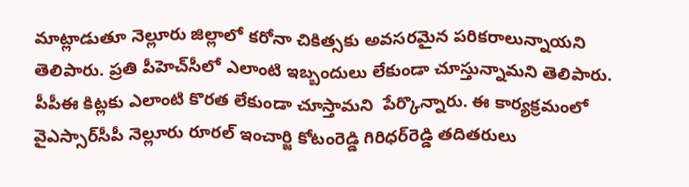మాట్లాడుతూ నెల్లూరు జిల్లాలో కరోనా చికిత్సకు అవసరమైన పరికరాలున్నాయని తెలిపారు. ప్రతి పీహెచ్‌సీలో ఎలాంటి ఇబ్బందులు లేకుండా చూస్తున్నామని తెలిపారు. పీపీఈ కిట్లకు ఎలాంటి కొరత లేకుండా చూస్తామని  పేర్కొన్నారు. ఈ కార్యక్రమంలో వైఎస్సార్‌సీపీ నెల్లూరు రూరల్ ఇంచార్జి కోటంరెడ్డి గిరిధర్‌రెడ్డి తదితరులు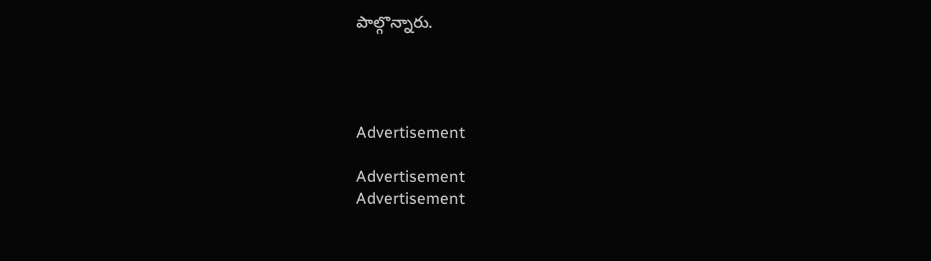పాల్గొన్నారు.




Advertisement

Advertisement
Advertisement